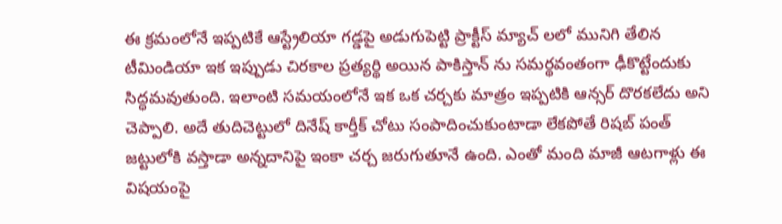ఈ క్రమంలోనే ఇప్పటికే ఆస్ట్రేలియా గడ్డపై అడుగుపెట్టి ప్రాక్టీస్ మ్యాచ్ లలో మునిగి తేలిన టీమిండియా ఇక ఇప్పుడు చిరకాల ప్రత్యర్థి అయిన పాకిస్తాన్ ను సమర్థవంతంగా ఢీకొట్టేందుకు సిద్ధమవుతుంది. ఇలాంటి సమయంలోనే ఇక ఒక చర్చకు మాత్రం ఇప్పటికి ఆన్సర్ దొరకలేదు అని చెప్పాలి. అదే తుదిచెట్టులో దినేష్ కార్తీక్ చోటు సంపాదించుకుంటాడా లేకపోతే రిషబ్ పంత్ జట్టులోకి వస్తాడా అన్నదానిపై ఇంకా చర్చ జరుగుతూనే ఉంది. ఎంతో మంది మాజీ ఆటగాళ్లు ఈ విషయంపై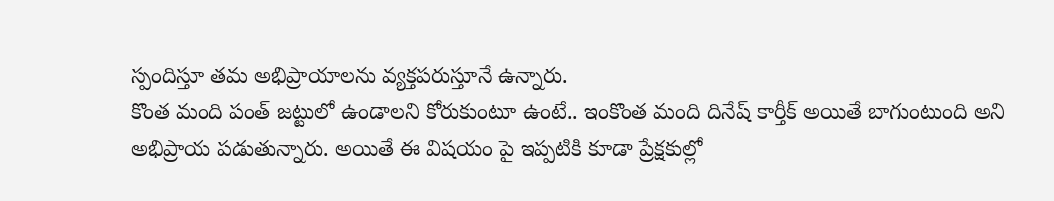స్పందిస్తూ తమ అభిప్రాయాలను వ్యక్తపరుస్తూనే ఉన్నారు.
కొంత మంది పంత్ జట్టులో ఉండాలని కోరుకుంటూ ఉంటే.. ఇంకొంత మంది దినేష్ కార్తీక్ అయితే బాగుంటుంది అని అభిప్రాయ పడుతున్నారు. అయితే ఈ విషయం పై ఇప్పటికి కూడా ప్రేక్షకుల్లో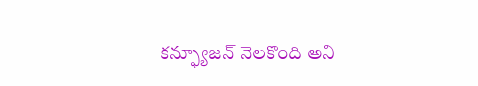కన్ఫ్యూజన్ నెలకొంది అని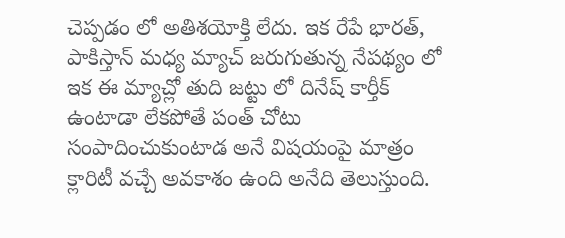చెప్పడం లో అతిశయోక్తి లేదు. ఇక రేపే భారత్, పాకిస్తాన్ మధ్య మ్యాచ్ జరుగుతున్న నేపథ్యం లో ఇక ఈ మ్యాచ్లో తుది జట్టు లో దినేష్ కార్తీక్ ఉంటాడా లేకపోతే పంత్ చోటు సంపాదించుకుంటాడ అనే విషయంపై మాత్రం క్లారిటీ వచ్చే అవకాశం ఉంది అనేది తెలుస్తుంది.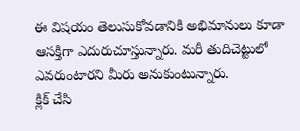ఈ విషయం తెలుసుకోవడానికి అభిమానులు కూడా ఆసక్తిగా ఎదురుచూస్తున్నారు. మరీ తుదిచెట్టులో ఎవరుంటారని మీరు అనుకుంటున్నారు.
క్లిక్ చేసి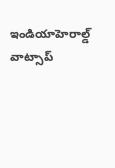ఇండియాహెరాల్డ్ వాట్సాప్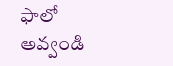ఫాలో అవ్వండి